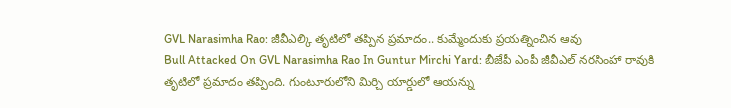GVL Narasimha Rao: జీవీఎల్కి తృటిలో తప్పిన ప్రమాదం.. కుమ్మేందుకు ప్రయత్నించిన ఆవు
Bull Attacked On GVL Narasimha Rao In Guntur Mirchi Yard: బీజేపీ ఎంపీ జీవీఎల్ నరసింహా రావుకి తృటిలో ప్రమాదం తప్పింది. గుంటూరులోని మిర్చి యార్డులో ఆయన్ను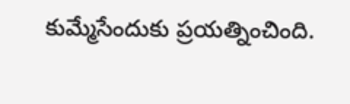కుమ్మేసేందుకు ప్రయత్నించింది.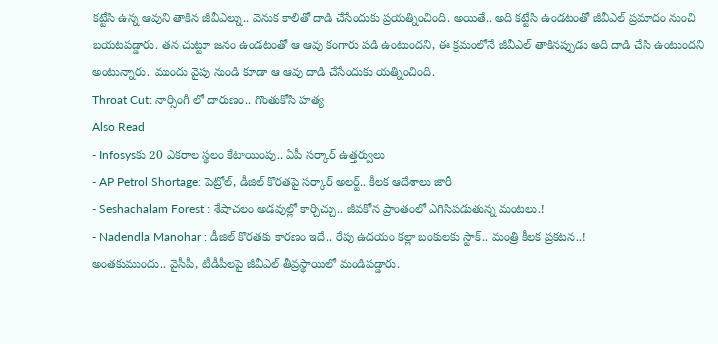కట్టేసి ఉన్న ఆవుని తాకిన జీవీఎల్ను.. వెనుక కాలితో దాడి చేసేందుకు ప్రయత్నించింది. అయితే.. అది కట్టేసి ఉండటంతో జీవీఎల్ ప్రమాదం నుంచి బయటపడ్డారు. తన చుట్టూ జనం ఉండటంతో ఆ ఆవు కంగారు పడి ఉంటుందని, ఈ క్రమంలోనే జీవీఎల్ తాకినప్పుడు అది దాడి చేసి ఉంటుందని అంటున్నారు. ముందు వైపు నుండి కూడా ఆ ఆవు దాడి చేసేందుకు యత్నించింది.
Throat Cut: నార్సింగీ లో దారుణం.. గొంతుకోసి హత్య
Also Read
- Infosysకు 20 ఎకరాల స్థలం కేటాయింపు.. ఏపీ సర్కార్ ఉత్తర్వులు
- AP Petrol Shortage: పెట్రోల్, డీజిల్ కొరతపై సర్కార్ అలర్ట్.. కీలక ఆదేశాలు జారీ
- Seshachalam Forest : శేషాచలం అడవుల్లో కార్చిచ్చు.. జీవకోన ప్రాంతంలో ఎగిసిపడుతున్న మంటలు.!
- Nadendla Manohar : డీజిల్ కొరతకు కారణం ఇదే.. రేపు ఉదయం కల్లా బంకులకు స్టాక్.. మంత్రి కీలక ప్రకటన..!
అంతకుముందు.. వైసీపీ, టీడీపీలపై జీవీఎల్ తీవ్రస్థాయిలో మండిపడ్డారు.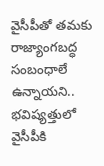వైసీపీతో తమకు రాజ్యాంగబద్ధ సంబంధాలే ఉన్నాయని.. భవిష్యత్తులో వైసీపీకి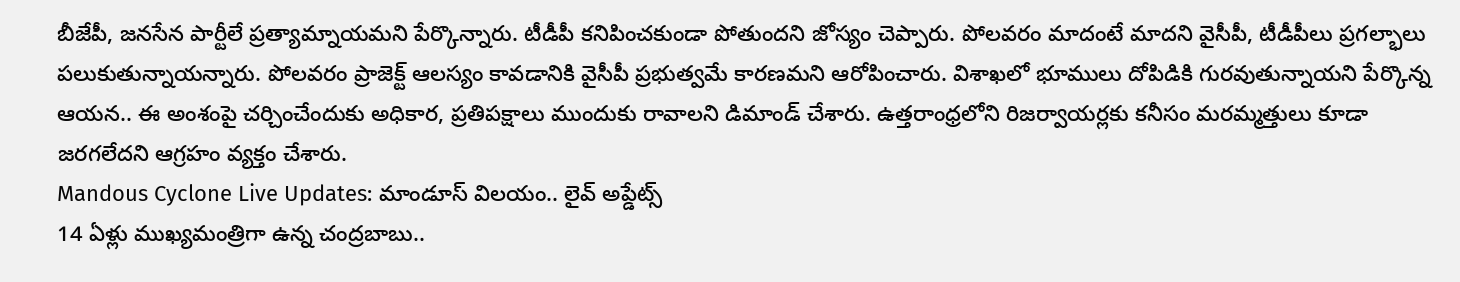బీజేపీ, జనసేన పార్టీలే ప్రత్యామ్నాయమని పేర్కొన్నారు. టీడీపీ కనిపించకుండా పోతుందని జోస్యం చెప్పారు. పోలవరం మాదంటే మాదని వైసీపీ, టీడీపీలు ప్రగల్భాలు పలుకుతున్నాయన్నారు. పోలవరం ప్రాజెక్ట్ ఆలస్యం కావడానికి వైసీపీ ప్రభుత్వమే కారణమని ఆరోపించారు. విశాఖలో భూములు దోపిడికి గురవుతున్నాయని పేర్కొన్న ఆయన.. ఈ అంశంపై చర్చించేందుకు అధికార, ప్రతిపక్షాలు ముందుకు రావాలని డిమాండ్ చేశారు. ఉత్తరాంధ్రలోని రిజర్వాయర్లకు కనీసం మరమ్మత్తులు కూడా జరగలేదని ఆగ్రహం వ్యక్తం చేశారు.
Mandous Cyclone Live Updates: మాండూస్ విలయం.. లైవ్ అప్డేట్స్
14 ఏళ్లు ముఖ్యమంత్రిగా ఉన్న చంద్రబాబు..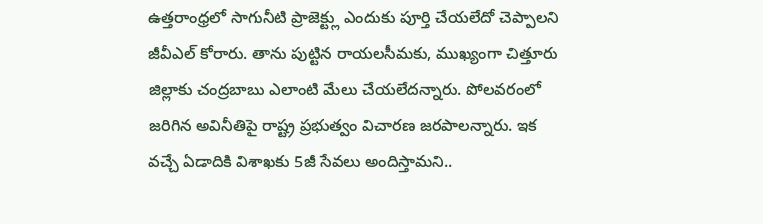ఉత్తరాంధ్రలో సాగునీటి ప్రాజెక్ట్లు ఎందుకు పూర్తి చేయలేదో చెప్పాలని జీవీఎల్ కోరారు. తాను పుట్టిన రాయలసీమకు, ముఖ్యంగా చిత్తూరు జిల్లాకు చంద్రబాబు ఎలాంటి మేలు చేయలేదన్నారు. పోలవరంలో జరిగిన అవినీతిపై రాష్ట్ర ప్రభుత్వం విచారణ జరపాలన్నారు. ఇక వచ్చే ఏడాదికి విశాఖకు 5జీ సేవలు అందిస్తామని..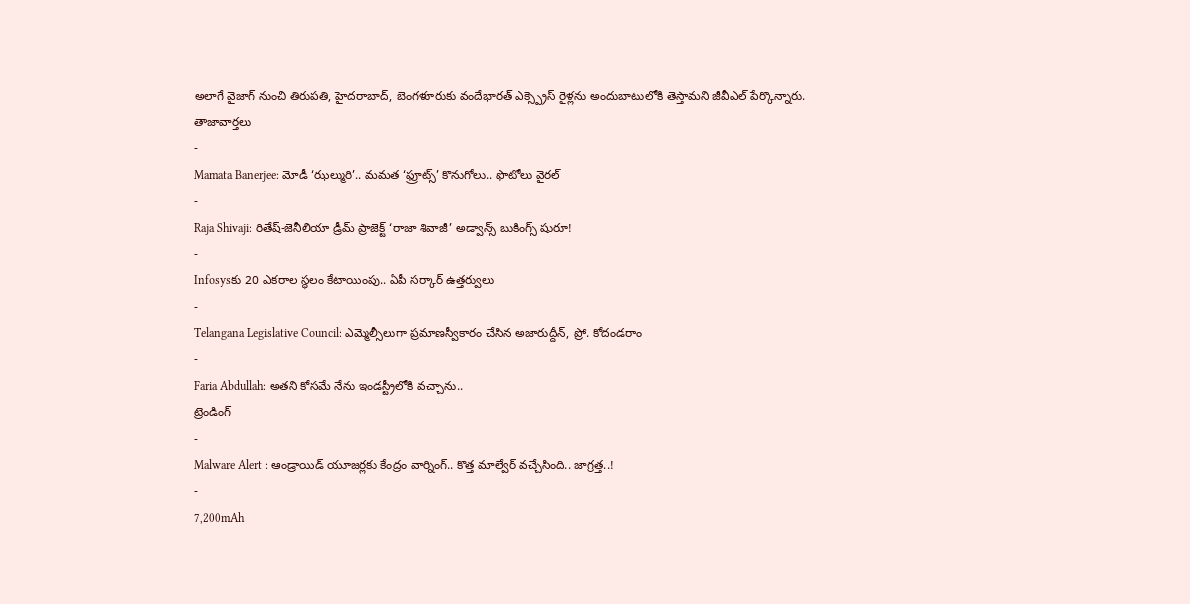అలాగే వైజాగ్ నుంచి తిరుపతి, హైదరాబాద్, బెంగళూరుకు వందేభారత్ ఎక్స్ప్రెస్ రైళ్లను అందుబాటులోకి తెస్తామని జీవీఎల్ పేర్కొన్నారు.
తాజావార్తలు
-
Mamata Banerjee: మోడీ ‘ఝల్మురి’.. మమత ‘ఫ్రూట్స్’ కొనుగోలు.. ఫొటోలు వైరల్
-
Raja Shivaji: రితేష్-జెనీలియా డ్రీమ్ ప్రాజెక్ట్ ‘రాజా శివాజీ’ అడ్వాన్స్ బుకింగ్స్ షురూ!
-
Infosysకు 20 ఎకరాల స్థలం కేటాయింపు.. ఏపీ సర్కార్ ఉత్తర్వులు
-
Telangana Legislative Council: ఎమ్మెల్సీలుగా ప్రమాణస్వీకారం చేసిన అజారుద్దీన్, ప్రో. కోదండరాం
-
Faria Abdullah: అతని కోసమే నేను ఇండస్ట్రీలోకి వచ్చాను..
ట్రెండింగ్
-
Malware Alert : ఆండ్రాయిడ్ యూజర్లకు కేంద్రం వార్నింగ్.. కొత్త మాల్వేర్ వచ్చేసింది.. జాగ్రత్త..!
-
7,200mAh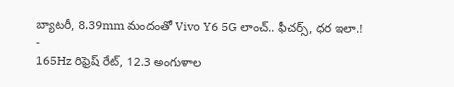బ్యాటరీ, 8.39mm మందంతో Vivo Y6 5G లాంచ్.. ఫీచర్స్, ధర ఇలా.!
-
165Hz రిఫ్రెష్ రేట్, 12.3 అంగుళాల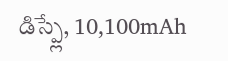డిస్ప్లే, 10,100mAh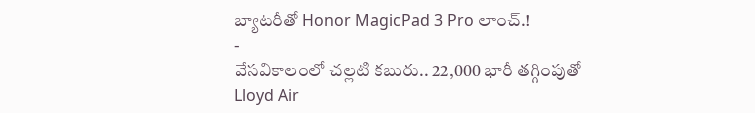బ్యాటరీతో Honor MagicPad 3 Pro లాంచ్.!
-
వేసవికాలంలో చల్లటి కబురు.. 22,000 భారీ తగ్గింపుతో Lloyd Air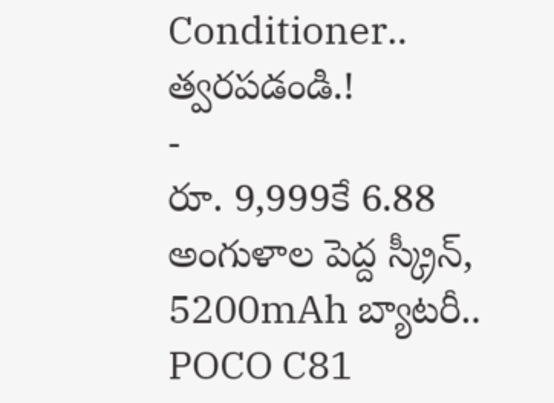Conditioner.. త్వరపడండి.!
-
రూ. 9,999కే 6.88 అంగుళాల పెద్ద స్క్రీన్, 5200mAh బ్యాటరీ.. POCO C81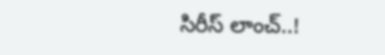సిరీస్ లాంచ్..!